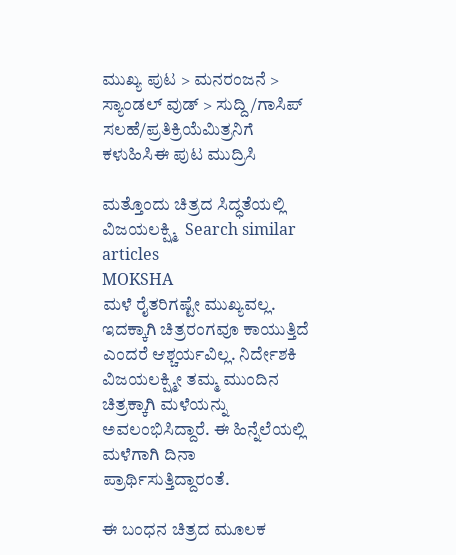ಮುಖ್ಯ ಪುಟ > ಮನರಂಜನೆ > ಸ್ಯಾಂಡಲ್ ವುಡ್ > ಸುದ್ದಿ/ಗಾಸಿಪ್
ಸಲಹೆ/ಪ್ರತಿಕ್ರಿಯೆಮಿತ್ರನಿಗೆ ಕಳುಹಿಸಿಈ ಪುಟ ಮುದ್ರಿಸಿ

ಮತ್ತೊಂದು ಚಿತ್ರದ ಸಿದ್ಧತೆಯಲ್ಲಿ ವಿಜಯಲಕ್ಷ್ಮಿ  Search similar articles
MOKSHA
ಮಳೆ ರೈತರಿಗಷ್ಟೇ ಮುಖ್ಯವಲ್ಲ. ಇದಕ್ಕಾಗಿ ಚಿತ್ರರಂಗವೂ ಕಾಯುತ್ತಿದೆ ಎಂದರೆ ಆಶ್ಚರ್ಯವಿಲ್ಲ. ನಿರ್ದೇಶಕಿ ವಿಜಯಲಕ್ಷ್ಮೀ ತಮ್ಮ ಮುಂದಿನ ಚಿತ್ರಕ್ಕಾಗಿ ಮಳೆಯನ್ನು ಅವಲಂಭಿಸಿದ್ದಾರೆ. ಈ ಹಿನ್ನೆಲೆಯಲ್ಲಿ ಮಳೆಗಾಗಿ ದಿನಾ ಪ್ರಾರ್ಥಿಸುತ್ತಿದ್ದಾರಂತೆ.

ಈ ಬಂಧನ ಚಿತ್ರದ ಮೂಲಕ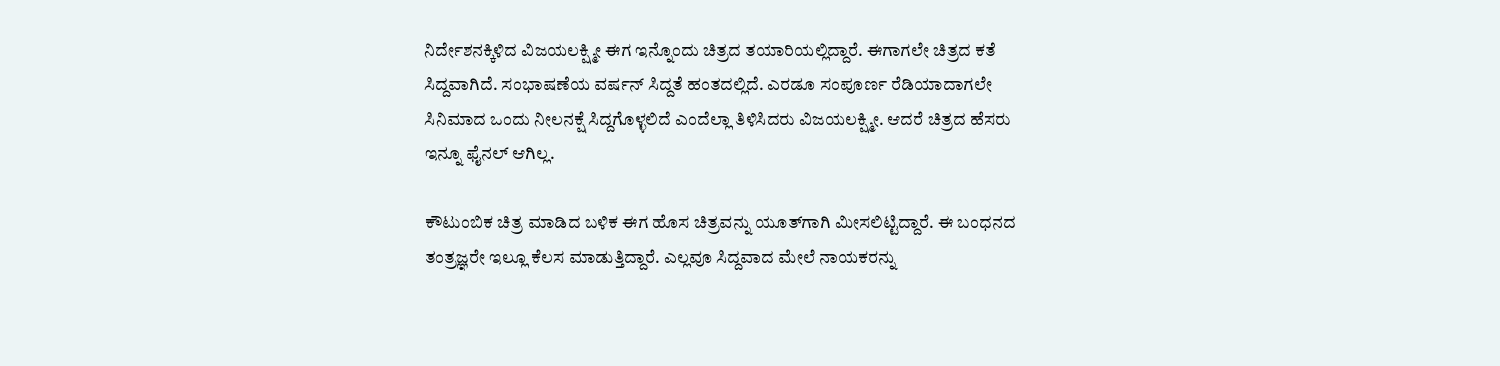ನಿರ್ದೇಶನಕ್ಕಿಳಿದ ವಿಜಯಲಕ್ಷ್ಮೀ ಈಗ ಇನ್ನೊಂದು ಚಿತ್ರದ ತಯಾರಿಯಲ್ಲಿದ್ದಾರೆ. ಈಗಾಗಲೇ ಚಿತ್ರದ ಕತೆ ಸಿದ್ದವಾಗಿದೆ. ಸಂಭಾಷಣೆಯ ವರ್ಷನ್ ಸಿದ್ದತೆ ಹಂತದಲ್ಲಿದೆ. ಎರಡೂ ಸಂಪೂರ್ಣ ರೆಡಿಯಾದಾಗಲೇ ಸಿನಿಮಾದ ಒಂದು ನೀಲನಕ್ಷೆ ಸಿದ್ದಗೊಳ್ಳಲಿದೆ ಎಂದೆಲ್ಲಾ ತಿಳಿಸಿದರು ವಿಜಯಲಕ್ಷ್ಮೀ. ಆದರೆ ಚಿತ್ರದ ಹೆಸರು ಇನ್ನೂ ಫೈನಲ್ ಆಗಿಲ್ಲ.

ಕೌಟುಂಬಿಕ ಚಿತ್ರ ಮಾಡಿದ ಬಳಿಕ ಈಗ ಹೊಸ ಚಿತ್ರವನ್ನು ಯೂತ್‌ಗಾಗಿ ಮೀಸಲಿಟ್ಟಿದ್ದಾರೆ. ಈ ಬಂಧನದ ತಂತ್ರಜ್ಞರೇ ಇಲ್ಲೂ ಕೆಲಸ ಮಾಡುತ್ತಿದ್ದಾರೆ. ಎಲ್ಲವೂ ಸಿದ್ದವಾದ ಮೇಲೆ ನಾಯಕರನ್ನು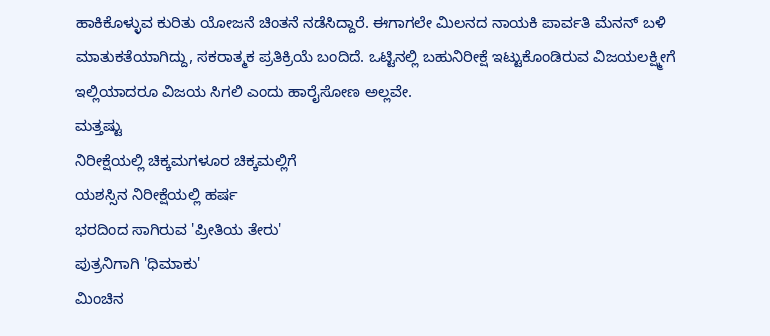ಹಾಕಿಕೊಳ್ಳುವ ಕುರಿತು ಯೋಜನೆ ಚಿಂತನೆ ನಡೆಸಿದ್ದಾರೆ. ಈಗಾಗಲೇ ಮಿಲನದ ನಾಯಕಿ ಪಾರ್ವತಿ ಮೆನನ್ ಬಳಿ ಮಾತುಕತೆಯಾಗಿದ್ದು, ಸಕರಾತ್ಮಕ ಪ್ರತಿಕ್ರಿಯೆ ಬಂದಿದೆ. ಒಟ್ಟಿನಲ್ಲಿ ಬಹುನಿರೀಕ್ಷೆ ಇಟ್ಟುಕೊಂಡಿರುವ ವಿಜಯಲಕ್ಷ್ಮೀಗೆ ಇಲ್ಲಿಯಾದರೂ ವಿಜಯ ಸಿಗಲಿ ಎಂದು ಹಾರೈಸೋಣ ಅಲ್ಲವೇ.
ಮತ್ತಷ್ಟು
ನಿರೀಕ್ಷೆಯಲ್ಲಿ ಚಿಕ್ಕಮಗಳೂರ ಚಿಕ್ಕಮಲ್ಲಿಗೆ
ಯಶಸ್ಸಿನ ನಿರೀಕ್ಷೆಯಲ್ಲಿ ಹರ್ಷ
ಭರದಿಂದ ಸಾಗಿರುವ 'ಪ್ರೀತಿಯ ತೇರು'
ಪುತ್ರನಿಗಾಗಿ 'ಧಿಮಾಕು'
ಮಿಂಚಿನ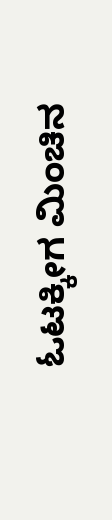ಓಟಕ್ಕೀಗ ಮಿಂಚಿನ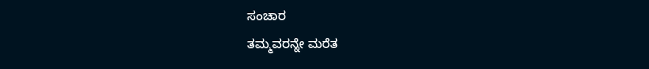ಸಂಚಾರ
ತಮ್ಮವರನ್ನೇ ಮರೆತ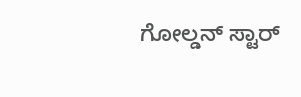ಗೋಲ್ಡನ್ ಸ್ಟಾರ್